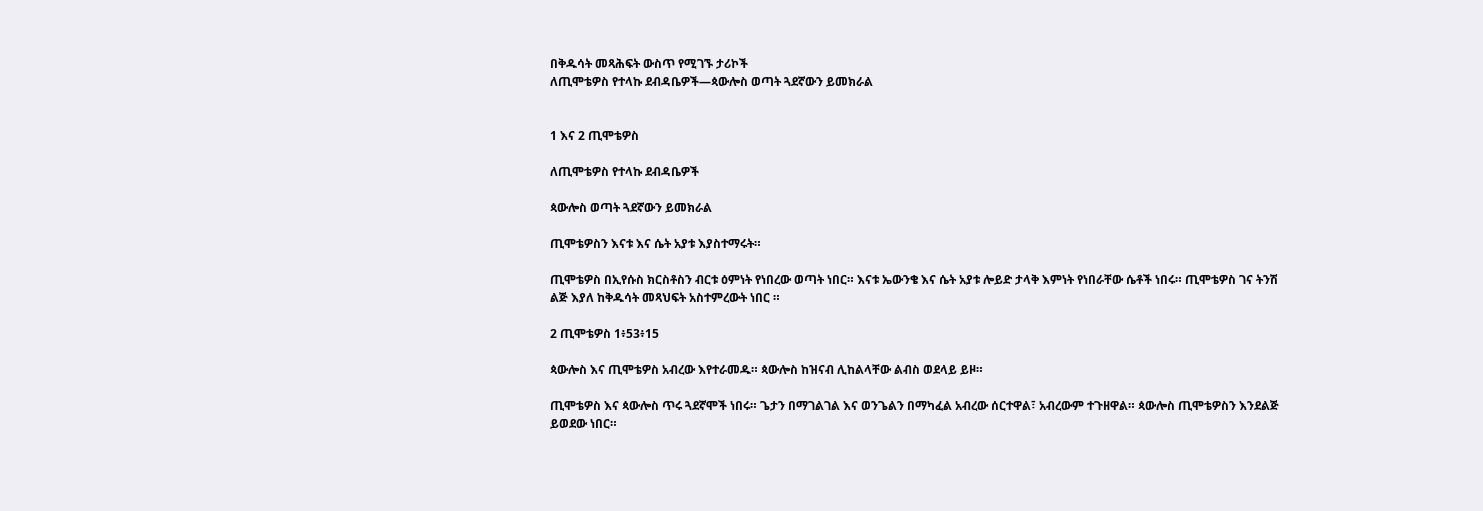በቅዱሳት መጻሕፍት ውስጥ የሚገኙ ታሪኮች
ለጢሞቴዎስ የተላኩ ደብዳቤዎች—ጳውሎስ ወጣት ጓደኛውን ይመክራል


1 እና 2 ጢሞቴዎስ

ለጢሞቴዎስ የተላኩ ደብዳቤዎች

ጳውሎስ ወጣት ጓደኛውን ይመክራል

ጢሞቴዎስን እናቱ እና ሴት አያቱ እያስተማሩት።

ጢሞቴዎስ በኢየሱስ ክርስቶስን ብርቱ ዕምነት የነበረው ወጣት ነበር። እናቱ ኤውንቄ እና ሴት አያቱ ሎይድ ታላቅ እምነት የነበራቸው ሴቶች ነበሩ። ጢሞቴዎስ ገና ትንሽ ልጅ እያለ ከቅዱሳት መጻህፍት አስተምረውት ነበር ።

2 ጢሞቴዎስ 1፥53፥15

ጳውሎስ እና ጢሞቴዎስ አብረው እየተራመዱ። ጳውሎስ ከዝናብ ሊከልላቸው ልብስ ወደላይ ይዞ።

ጢሞቴዎስ እና ጳውሎስ ጥሩ ጓደኛሞች ነበሩ። ጌታን በማገልገል እና ወንጌልን በማካፈል አብረው ሰርተዋል፣ አብረውም ተጉዘዋል። ጳውሎስ ጢሞቴዎስን እንደልጅ ይወደው ነበር።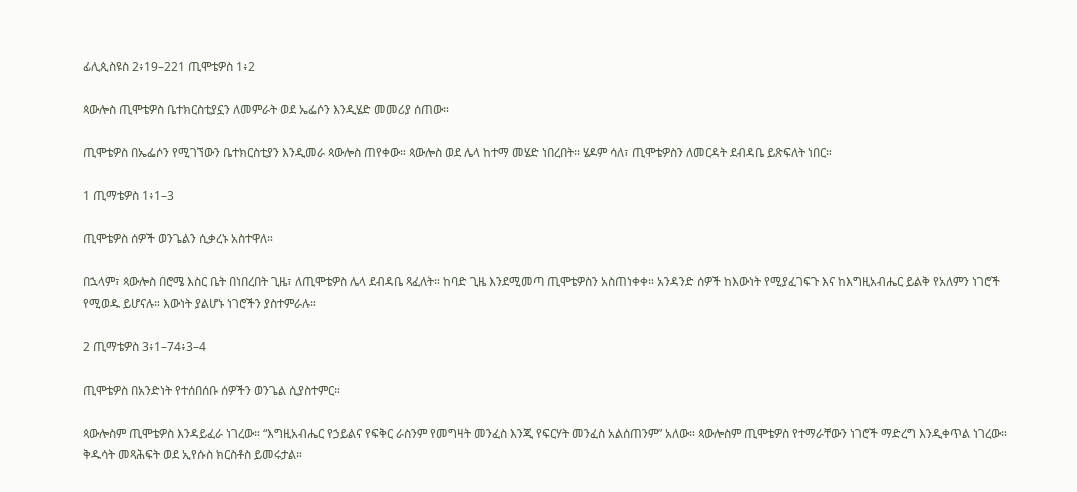ፊሊጲስዩስ 2፥19–221 ጢሞቴዎስ 1፥2

ጳውሎስ ጢሞቴዎስ ቤተክርስቲያኗን ለመምራት ወደ ኤፌሶን እንዲሄድ መመሪያ ሰጠው።

ጢሞቴዎስ በኤፌሶን የሚገኘውን ቤተክርስቲያን እንዲመራ ጳውሎስ ጠየቀው። ጳውሎስ ወደ ሌላ ከተማ መሄድ ነበረበት፡፡ ሄዶም ሳለ፣ ጢሞቴዎስን ለመርዳት ደብዳቤ ይጽፍለት ነበር።

1 ጢማቴዎስ 1፥1–3

ጢሞቴዎስ ሰዎች ወንጌልን ሲቃረኑ አስተዋለ።

በኋላም፣ ጳውሎስ በሮሜ እስር ቤት በነበረበት ጊዜ፣ ለጢሞቴዎስ ሌላ ደብዳቤ ጻፈለት። ከባድ ጊዜ እንደሚመጣ ጢሞቴዎስን አስጠነቀቀ። አንዳንድ ሰዎች ከእውነት የሚያፈገፍጉ እና ከእግዚአብሔር ይልቅ የአለምን ነገሮች የሚወዱ ይሆናሉ። እውነት ያልሆኑ ነገሮችን ያስተምራሉ።

2 ጢማቴዎስ 3፥1–74፥3–4

ጢሞቴዎስ በአንድነት የተሰበሰቡ ሰዎችን ወንጌል ሲያስተምር።

ጳውሎስም ጢሞቴዎስ እንዳይፈራ ነገረው። “እግዚአብሔር የኃይልና የፍቅር ራስንም የመግዛት መንፈስ እንጂ የፍርሃት መንፈስ አልሰጠንም” አለው። ጳውሎስም ጢሞቴዎስ የተማራቸውን ነገሮች ማድረግ እንዲቀጥል ነገረው። ቅዱሳት መጻሕፍት ወደ ኢየሱስ ክርስቶስ ይመሩታል።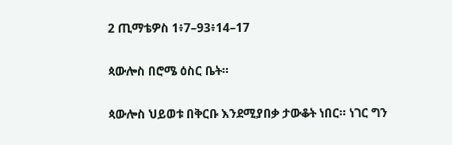2 ጢማቴዎስ 1፥7–93፥14–17

ጳውሎስ በሮሜ ዕስር ቤት።

ጳውሎስ ህይወቱ በቅርቡ እንደሚያበቃ ታውቆት ነበር። ነገር ግን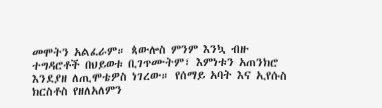መሞትን አልፈራም። ጳውሎስ ምንም እንኳ ብዙ ተግዳሮቶች በህይወቱ ቢገጥሙትም፣ እምነቱን አጠንክሮ እንደያዘ ለጢሞቴዎስ ነገረው። የሰማይ አባት እና ኢየሱስ ክርስቶስ የዘለአለምን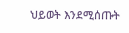ህይወት እንደሚሰጡት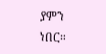ያምን ነበር።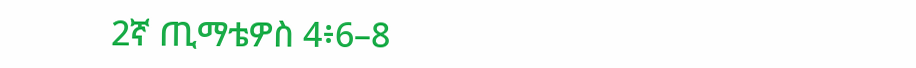2ኛ ጢማቴዎስ 4፥6–8